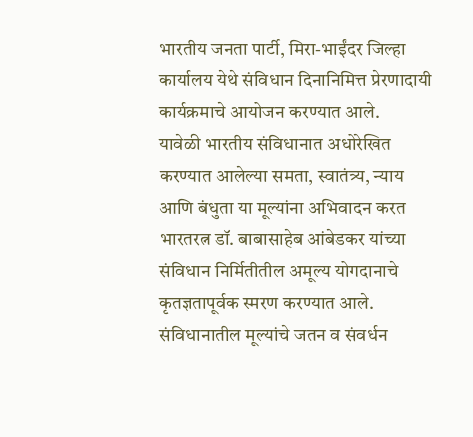भारतीय जनता पार्टी, मिरा-भाईंदर जिल्हा कार्यालय येथे संविधान दिनानिमित्त प्रेरणादायी कार्यक्रमाचे आयोजन करण्यात आले.
यावेळी भारतीय संविधानात अधोरेखित करण्यात आलेल्या समता, स्वातंत्र्य, न्याय आणि बंधुता या मूल्यांना अभिवादन करत भारतरत्न डॉ. बाबासाहेब आंबेडकर यांच्या संविधान निर्मितीतील अमूल्य योगदानाचे कृतज्ञतापूर्वक स्मरण करण्यात आले.
संविधानातील मूल्यांचे जतन व संवर्धन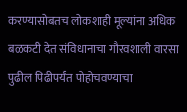करण्यासोबतच लोकशाही मूल्यांना अधिक बळकटी देत संविधानाचा गौरवशाली वारसा पुढील पिढीपर्यंत पोहोचवण्याचा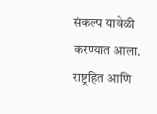संकल्प यावेळी करण्यात आला. राष्ट्रहित आणि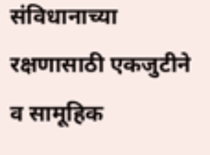संविधानाच्या रक्षणासाठी एकजुटीने व सामूहिक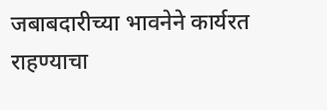जबाबदारीच्या भावनेने कार्यरत राहण्याचा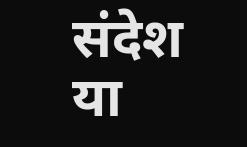संदेश या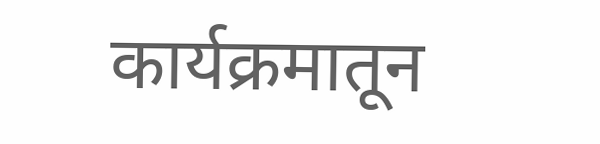कार्यक्रमातून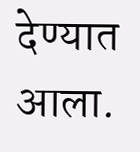देण्यात आला.